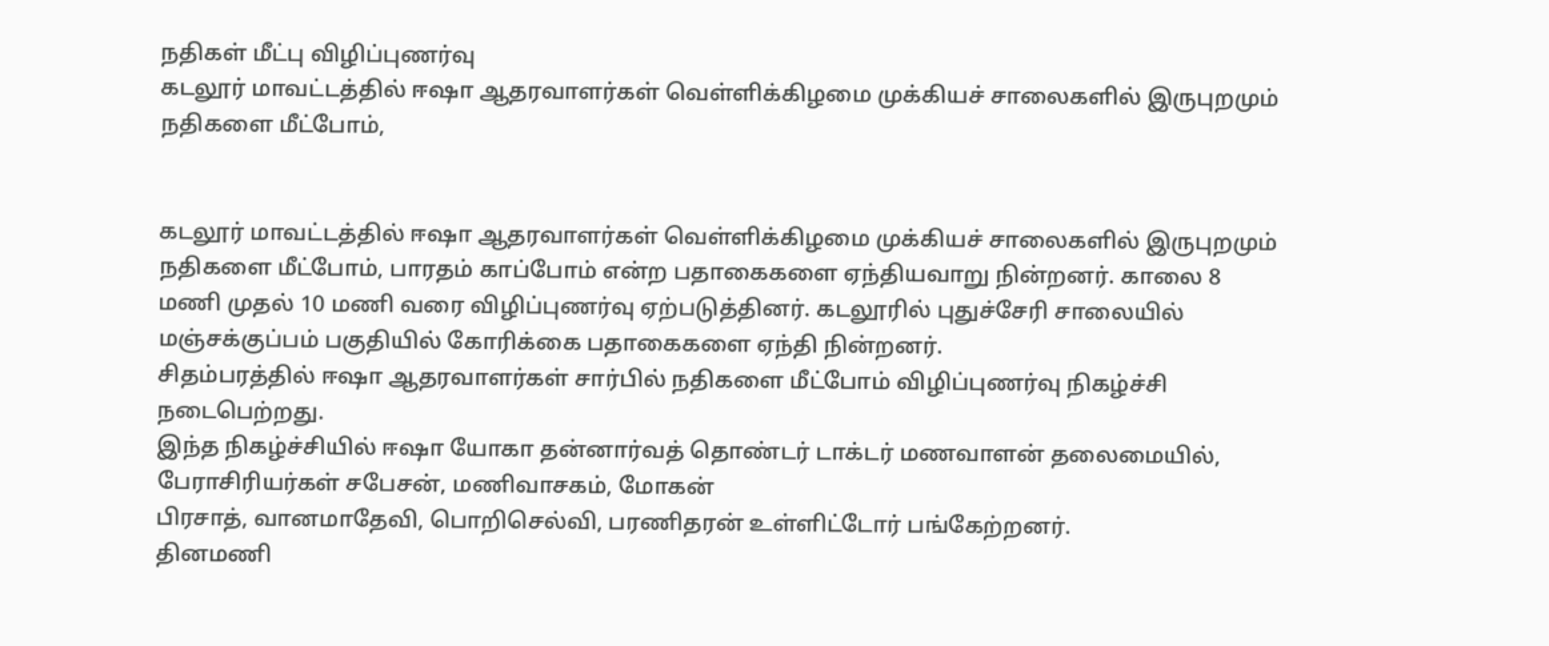நதிகள் மீட்பு விழிப்புணர்வு
கடலூர் மாவட்டத்தில் ஈஷா ஆதரவாளர்கள் வெள்ளிக்கிழமை முக்கியச் சாலைகளில் இருபுறமும் நதிகளை மீட்போம்,


கடலூர் மாவட்டத்தில் ஈஷா ஆதரவாளர்கள் வெள்ளிக்கிழமை முக்கியச் சாலைகளில் இருபுறமும் நதிகளை மீட்போம், பாரதம் காப்போம் என்ற பதாகைகளை ஏந்தியவாறு நின்றனர். காலை 8 மணி முதல் 10 மணி வரை விழிப்புணர்வு ஏற்படுத்தினர். கடலூரில் புதுச்சேரி சாலையில் மஞ்சக்குப்பம் பகுதியில் கோரிக்கை பதாகைகளை ஏந்தி நின்றனர்.
சிதம்பரத்தில் ஈஷா ஆதரவாளர்கள் சார்பில் நதிகளை மீட்போம் விழிப்புணர்வு நிகழ்ச்சி நடைபெற்றது.
இந்த நிகழ்ச்சியில் ஈஷா யோகா தன்னார்வத் தொண்டர் டாக்டர் மணவாளன் தலைமையில், பேராசிரியர்கள் சபேசன், மணிவாசகம், மோகன்
பிரசாத், வானமாதேவி, பொறிசெல்வி, பரணிதரன் உள்ளிட்டோர் பங்கேற்றனர்.
தினமணி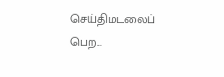செய்திமடலைப் பெற...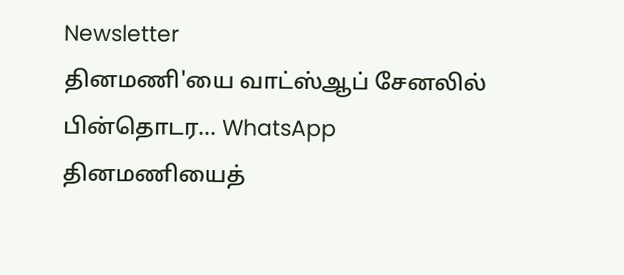Newsletter
தினமணி'யை வாட்ஸ்ஆப் சேனலில் பின்தொடர... WhatsApp
தினமணியைத்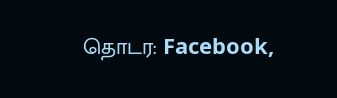தொடர: Facebook,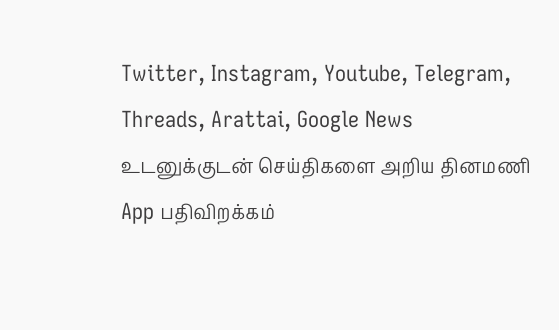Twitter, Instagram, Youtube, Telegram, Threads, Arattai, Google News
உடனுக்குடன் செய்திகளை அறிய தினமணி App பதிவிறக்கம்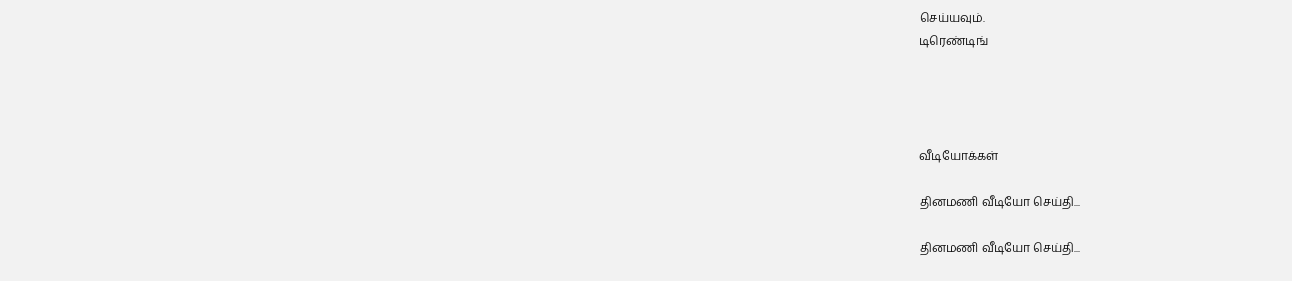செய்யவும்.
டிரெண்டிங்




வீடியோக்கள்

தினமணி வீடியோ செய்தி...

தினமணி வீடியோ செய்தி...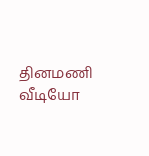தினமணி வீடியோ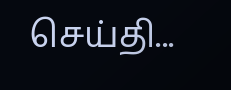செய்தி...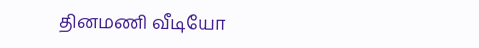தினமணி வீடியோ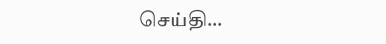செய்தி...